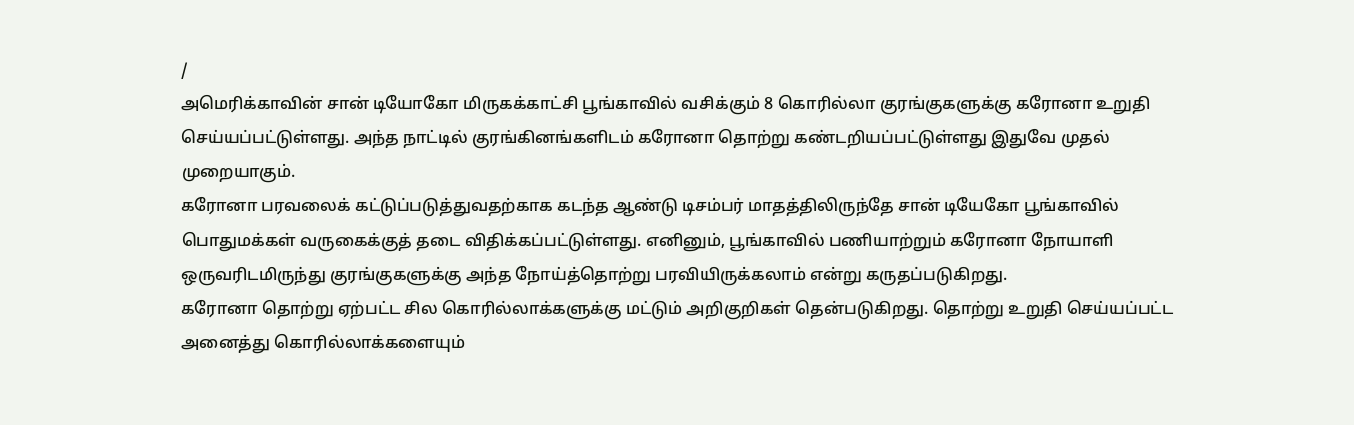/
அமெரிக்காவின் சான் டியோகோ மிருகக்காட்சி பூங்காவில் வசிக்கும் 8 கொரில்லா குரங்குகளுக்கு கரோனா உறுதி செய்யப்பட்டுள்ளது. அந்த நாட்டில் குரங்கினங்களிடம் கரோனா தொற்று கண்டறியப்பட்டுள்ளது இதுவே முதல் முறையாகும்.
கரோனா பரவலைக் கட்டுப்படுத்துவதற்காக கடந்த ஆண்டு டிசம்பர் மாதத்திலிருந்தே சான் டியேகோ பூங்காவில் பொதுமக்கள் வருகைக்குத் தடை விதிக்கப்பட்டுள்ளது. எனினும், பூங்காவில் பணியாற்றும் கரோனா நோயாளி ஒருவரிடமிருந்து குரங்குகளுக்கு அந்த நோய்த்தொற்று பரவியிருக்கலாம் என்று கருதப்படுகிறது.
கரோனா தொற்று ஏற்பட்ட சில கொரில்லாக்களுக்கு மட்டும் அறிகுறிகள் தென்படுகிறது. தொற்று உறுதி செய்யப்பட்ட அனைத்து கொரில்லாக்களையும்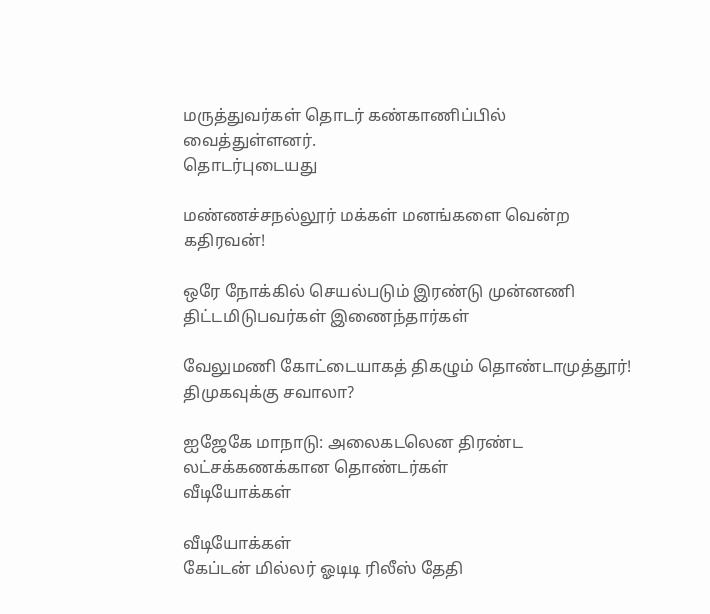மருத்துவர்கள் தொடர் கண்காணிப்பில் வைத்துள்ளனர்.
தொடர்புடையது

மண்ணச்சநல்லூர் மக்கள் மனங்களை வென்ற கதிரவன்!

ஒரே நோக்கில் செயல்படும் இரண்டு முன்னணி திட்டமிடுபவர்கள் இணைந்தார்கள்

வேலுமணி கோட்டையாகத் திகழும் தொண்டாமுத்தூர்! திமுகவுக்கு சவாலா?

ஐஜேகே மாநாடு: அலைகடலென திரண்ட லட்சக்கணக்கான தொண்டர்கள்
வீடியோக்கள்

வீடியோக்கள்
கேப்டன் மில்லர் ஓடிடி ரிலீஸ் தேதி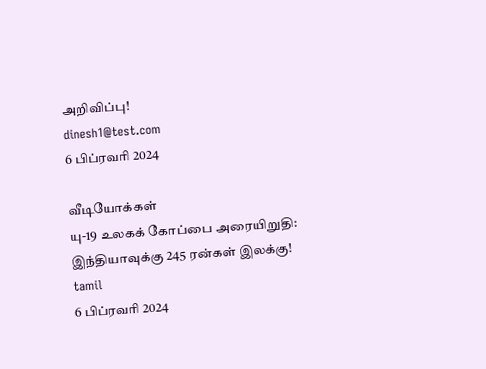அறிவிப்பு!
dinesh1@test.com
6 பிப்ரவரி 2024

வீடியோக்கள்
யு-19 உலகக் கோப்பை அரையிறுதி: இந்தியாவுக்கு 245 ரன்கள் இலக்கு!
tamil
6 பிப்ரவரி 2024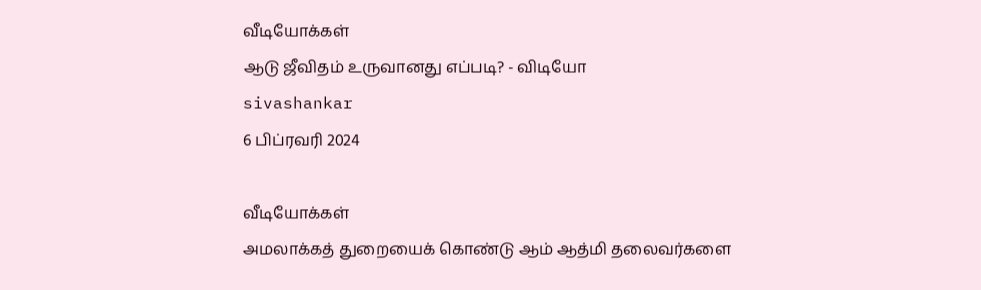வீடியோக்கள்
ஆடு ஜீவிதம் உருவானது எப்படி? - விடியோ
sivashankar
6 பிப்ரவரி 2024

வீடியோக்கள்
அமலாக்கத் துறையைக் கொண்டு ஆம் ஆத்மி தலைவர்களை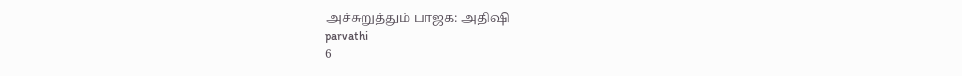அச்சுறுத்தும் பாஜக: அதிஷி
parvathi
6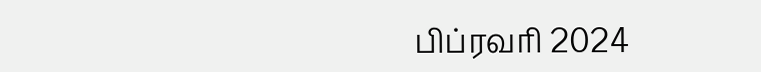பிப்ரவரி 2024